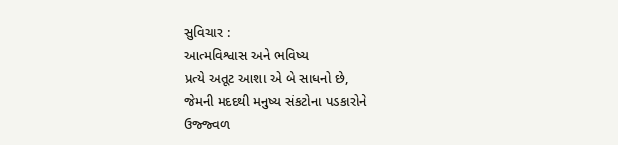સુવિચાર :
આત્મવિશ્વાસ અને ભવિષ્ય
પ્રત્યે અતૂટ આશા એ બે સાધનો છે,
જેમની મદદથી મનુષ્ય સંકટોના પડકારોને
ઉજ્જ્વળ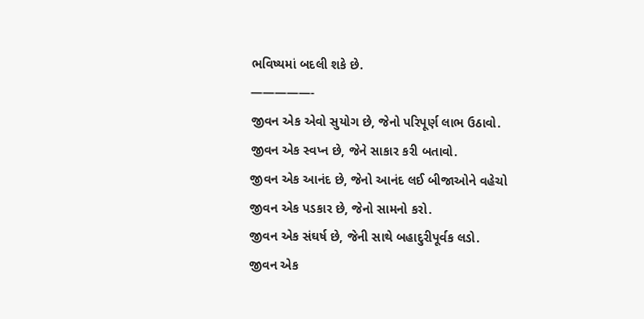ભવિષ્યમાં બદલી શકે છે.
—————-
જીવન એક એવો સુયોગ છે, જેનો પરિપૂર્ણ લાભ ઉઠાવો.
જીવન એક સ્વપ્ન છે, જેને સાકાર કરી બતાવો.
જીવન એક આનંદ છે, જેનો આનંદ લઈ બીજાઓને વહેચો
જીવન એક પડકાર છે, જેનો સામનો કરો.
જીવન એક સંઘર્ષ છે, જેની સાથે બહાદુરીપૂર્વક લડો.
જીવન એક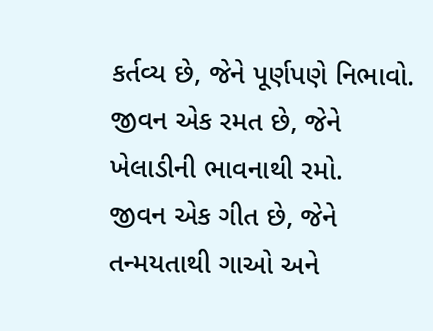કર્તવ્ય છે, જેને પૂર્ણપણે નિભાવો.
જીવન એક રમત છે, જેને ખેલાડીની ભાવનાથી રમો.
જીવન એક ગીત છે, જેને તન્મયતાથી ગાઓ અને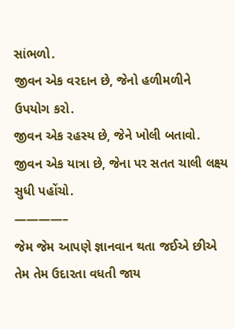સાંભળો.
જીવન એક વરદાન છે, જેનો હળીમળીને ઉપયોગ કરો.
જીવન એક રહસ્ય છે, જેને ખોલી બતાવો.
જીવન એક યાત્રા છે, જેના પર સતત ચાલી લક્ષ્ય સુધી પહોંચો.
————–
જેમ જેમ આપણે જ્ઞાનવાન થતા જઈએ છીએ
તેમ તેમ ઉદારતા વધતી જાય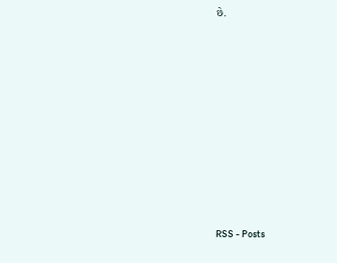છે.












RSS - Posts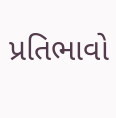પ્રતિભાવો